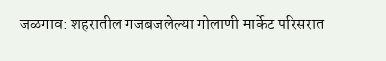जळगाव: शहरातील गजबजलेल्या गोलाणी मार्केट परिसरात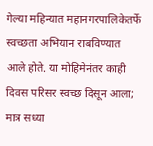गेल्या महिन्यात महानगरपालिकेतर्फे स्वच्छता अभियान राबविण्यात आले होते. या मोहिमेनंतर काही दिवस परिसर स्वच्छ दिसून आला; मात्र सध्या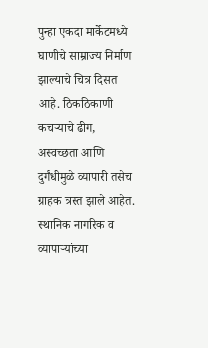पुन्हा एकदा मार्केटमध्ये घाणीचे साम्राज्य निर्माण झाल्याचे चित्र दिसत आहे. ठिकठिकाणी कचऱ्याचे ढीग, अस्वच्छता आणि दुर्गंधीमुळे व्यापारी तसेच ग्राहक त्रस्त झाले आहेत.
स्थानिक नागरिक व व्यापाऱ्यांच्या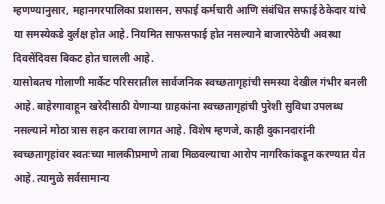म्हणण्यानुसार, महानगरपालिका प्रशासन, सफाई कर्मचारी आणि संबंधित सफाई ठेकेदार यांचे या समस्येकडे दुर्लक्ष होत आहे. नियमित साफसफाई होत नसल्याने बाजारपेठेची अवस्था दिवसेंदिवस बिकट होत चालली आहे.
यासोबतच गोलाणी मार्केट परिसरातील सार्वजनिक स्वच्छतागृहांची समस्या देखील गंभीर बनली आहे. बाहेरगावाहून खरेदीसाठी येणाऱ्या ग्राहकांना स्वच्छतागृहांची पुरेशी सुविधा उपलब्ध नसल्याने मोठा त्रास सहन करावा लागत आहे. विशेष म्हणजे, काही दुकानदारांनी स्वच्छतागृहांवर स्वतःच्या मालकीप्रमाणे ताबा मिळवल्याचा आरोप नागरिकांकडून करण्यात येत आहे. त्यामुळे सर्वसामान्य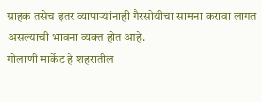ग्राहक तसेच इतर व्यापाऱ्यांनाही गैरसोयीचा सामना करावा लागत असल्याची भावना व्यक्त होत आहे.
गोलाणी मार्केट हे शहरातील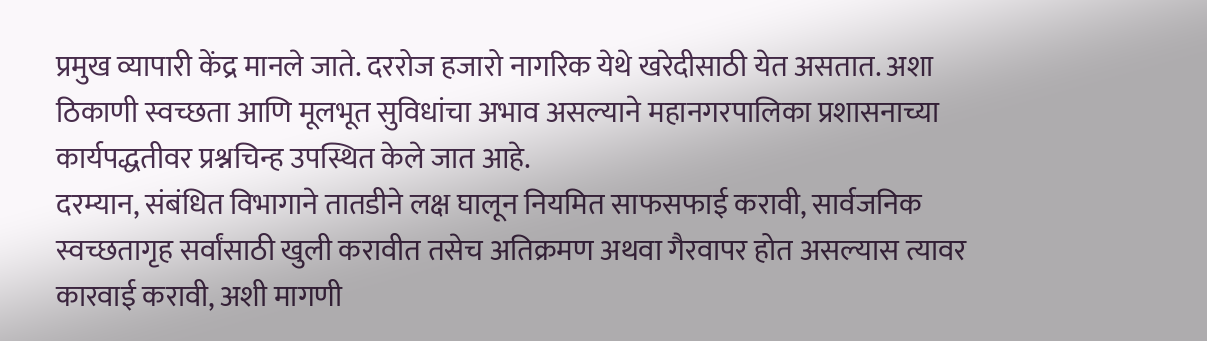प्रमुख व्यापारी केंद्र मानले जाते. दररोज हजारो नागरिक येथे खरेदीसाठी येत असतात. अशा ठिकाणी स्वच्छता आणि मूलभूत सुविधांचा अभाव असल्याने महानगरपालिका प्रशासनाच्या कार्यपद्धतीवर प्रश्नचिन्ह उपस्थित केले जात आहे.
दरम्यान, संबंधित विभागाने तातडीने लक्ष घालून नियमित साफसफाई करावी, सार्वजनिक स्वच्छतागृह सर्वांसाठी खुली करावीत तसेच अतिक्रमण अथवा गैरवापर होत असल्यास त्यावर कारवाई करावी, अशी मागणी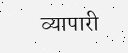व्यापारी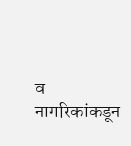व नागरिकांकडून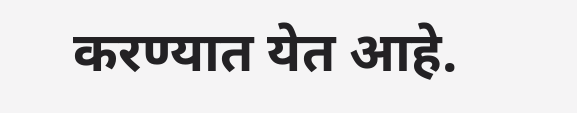करण्यात येत आहे.